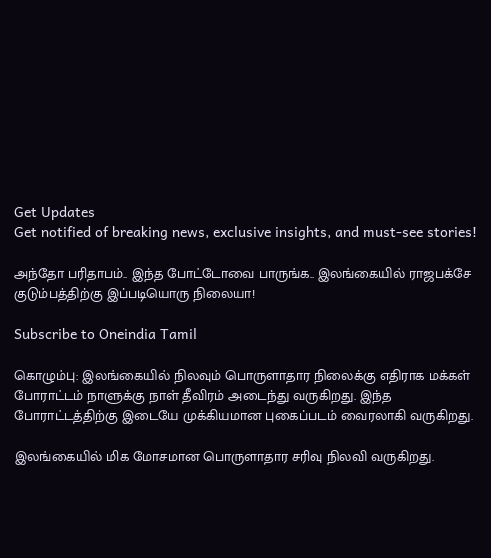Get Updates
Get notified of breaking news, exclusive insights, and must-see stories!

அந்தோ பரிதாபம்.. இந்த போட்டோவை பாருங்க.. இலங்கையில் ராஜபக்சே குடும்பத்திற்கு இப்படியொரு நிலையா!

Subscribe to Oneindia Tamil

கொழும்பு: இலங்கையில் நிலவும் பொருளாதார நிலைக்கு எதிராக மக்கள் போராட்டம் நாளுக்கு நாள் தீவிரம் அடைந்து வருகிறது. இந்த போராட்டத்திற்கு இடையே முக்கியமான புகைப்படம் வைரலாகி வருகிறது.

இலங்கையில் மிக மோசமான பொருளாதார சரிவு நிலவி வருகிறது.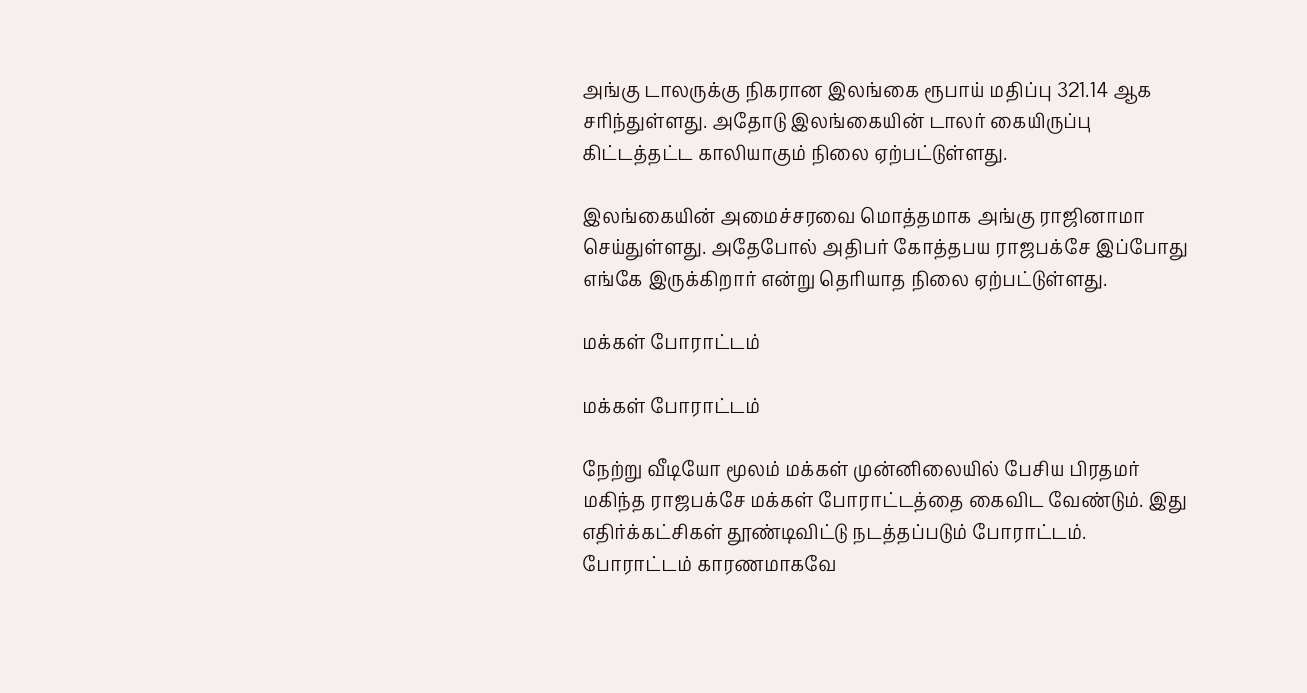அங்கு டாலருக்கு நிகரான இலங்கை ரூபாய் மதிப்பு 321.14 ஆக சரிந்துள்ளது. அதோடு இலங்கையின் டாலர் கையிருப்பு கிட்டத்தட்ட காலியாகும் நிலை ஏற்பட்டுள்ளது.

இலங்கையின் அமைச்சரவை மொத்தமாக அங்கு ராஜினாமா செய்துள்ளது. அதேபோல் அதிபர் கோத்தபய ராஜபக்சே இப்போது எங்கே இருக்கிறார் என்று தெரியாத நிலை ஏற்பட்டுள்ளது.

மக்கள் போராட்டம்

மக்கள் போராட்டம்

நேற்று வீடியோ மூலம் மக்கள் முன்னிலையில் பேசிய பிரதமர் மகிந்த ராஜபக்சே மக்கள் போராட்டத்தை கைவிட வேண்டும். இது எதிர்க்கட்சிகள் தூண்டிவிட்டு நடத்தப்படும் போராட்டம். போராட்டம் காரணமாகவே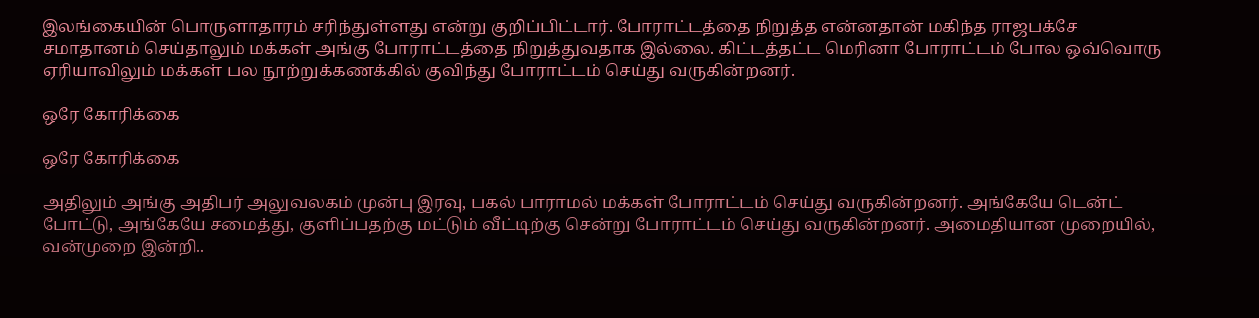இலங்கையின் பொருளாதாரம் சரிந்துள்ளது என்று குறிப்பிட்டார். போராட்டத்தை நிறுத்த என்னதான் மகிந்த ராஜபக்சே சமாதானம் செய்தாலும் மக்கள் அங்கு போராட்டத்தை நிறுத்துவதாக இல்லை. கிட்டத்தட்ட மெரினா போராட்டம் போல ஒவ்வொரு ஏரியாவிலும் மக்கள் பல நூற்றுக்கணக்கில் குவிந்து போராட்டம் செய்து வருகின்றனர்.

ஒரே கோரிக்கை

ஒரே கோரிக்கை

அதிலும் அங்கு அதிபர் அலுவலகம் முன்பு இரவு, பகல் பாராமல் மக்கள் போராட்டம் செய்து வருகின்றனர். அங்கேயே டென்ட் போட்டு, அங்கேயே சமைத்து, குளிப்பதற்கு மட்டும் வீட்டிற்கு சென்று போராட்டம் செய்து வருகின்றனர். அமைதியான முறையில், வன்முறை இன்றி..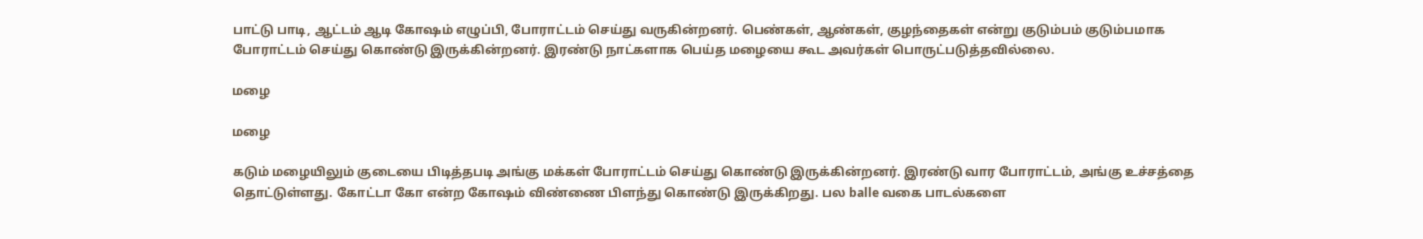பாட்டு பாடி, ஆட்டம் ஆடி கோஷம் எழுப்பி, போராட்டம் செய்து வருகின்றனர். பெண்கள், ஆண்கள், குழந்தைகள் என்று குடும்பம் குடும்பமாக போராட்டம் செய்து கொண்டு இருக்கின்றனர். இரண்டு நாட்களாக பெய்த மழையை கூட அவர்கள் பொருட்படுத்தவில்லை.

மழை

மழை

கடும் மழையிலும் குடையை பிடித்தபடி அங்கு மக்கள் போராட்டம் செய்து கொண்டு இருக்கின்றனர். இரண்டு வார போராட்டம், அங்கு உச்சத்தை தொட்டுள்ளது. கோட்டா கோ என்ற கோஷம் விண்ணை பிளந்து கொண்டு இருக்கிறது. பல balle வகை பாடல்களை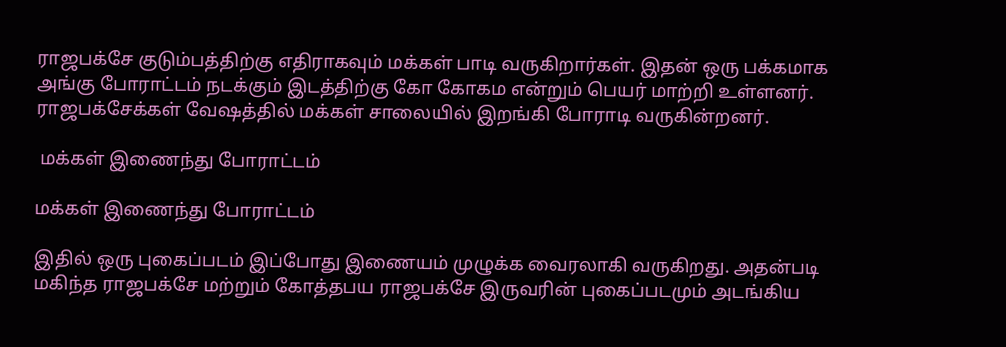ராஜபக்சே குடும்பத்திற்கு எதிராகவும் மக்கள் பாடி வருகிறார்கள். இதன் ஒரு பக்கமாக அங்கு போராட்டம் நடக்கும் இடத்திற்கு கோ கோகம என்றும் பெயர் மாற்றி உள்ளனர். ராஜபக்சேக்கள் வேஷத்தில் மக்கள் சாலையில் இறங்கி போராடி வருகின்றனர்.

 மக்கள் இணைந்து போராட்டம்

மக்கள் இணைந்து போராட்டம்

இதில் ஒரு புகைப்படம் இப்போது இணையம் முழுக்க வைரலாகி வருகிறது. அதன்படி மகிந்த ராஜபக்சே மற்றும் கோத்தபய ராஜபக்சே இருவரின் புகைப்படமும் அடங்கிய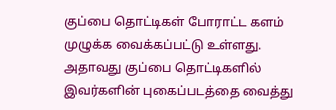குப்பை தொட்டிகள் போராட்ட களம் முழுக்க வைக்கப்பட்டு உள்ளது. அதாவது குப்பை தொட்டிகளில் இவர்களின் புகைப்படத்தை வைத்து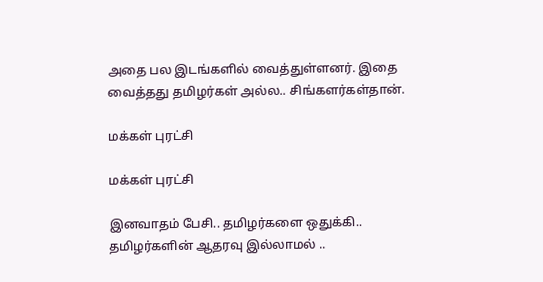அதை பல இடங்களில் வைத்துள்ளனர். இதை வைத்தது தமிழர்கள் அல்ல.. சிங்களர்கள்தான்.

மக்கள் புரட்சி

மக்கள் புரட்சி

இனவாதம் பேசி.. தமிழர்களை ஒதுக்கி.. தமிழர்களின் ஆதரவு இல்லாமல் ..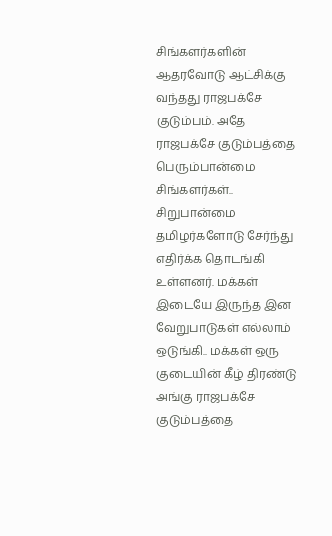சிங்களர்களின் ஆதரவோடு ஆட்சிக்கு வந்தது ராஜபக்சே குடும்பம். அதே ராஜபக்சே குடும்பத்தை பெரும்பான்மை சிங்களர்கள்.. சிறுபான்மை தமிழர்களோடு சேர்ந்து எதிர்க்க தொடங்கி உள்ளனர். மக்கள் இடையே இருந்த இன வேறுபாடுகள் எல்லாம் ஒடுங்கி.. மக்கள் ஒரு குடையின் கீழ் திரண்டு அங்கு ராஜபக்சே குடும்பத்தை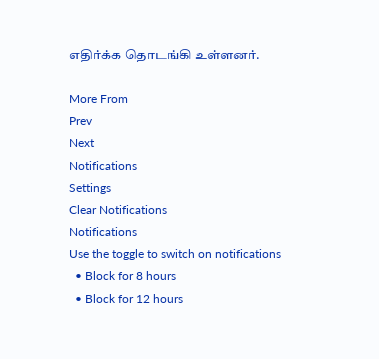எதிர்க்க தொடங்கி உள்ளனர்.

More From
Prev
Next
Notifications
Settings
Clear Notifications
Notifications
Use the toggle to switch on notifications
  • Block for 8 hours
  • Block for 12 hours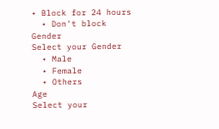• Block for 24 hours
  • Don't block
Gender
Select your Gender
  • Male
  • Female
  • Others
Age
Select your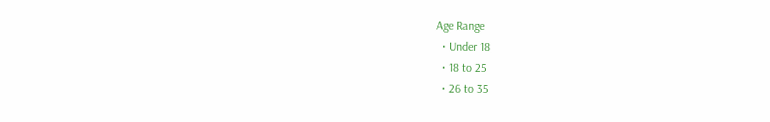Age Range
  • Under 18
  • 18 to 25
  • 26 to 35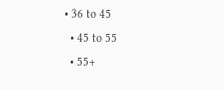• 36 to 45
  • 45 to 55
  • 55+